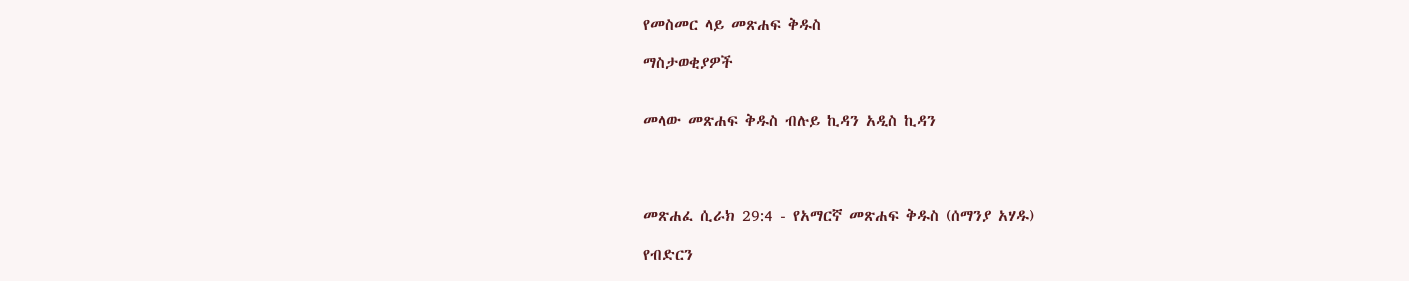የመስመር ላይ መጽሐፍ ቅዱስ

ማስታወቂያዎች


መላው መጽሐፍ ቅዱስ ብሉይ ኪዳን አዲስ ኪዳን




መጽሐፈ ሲራክ 29:4 - የአማርኛ መጽሐፍ ቅዱስ (ሰማንያ አሃዱ)

የብድርን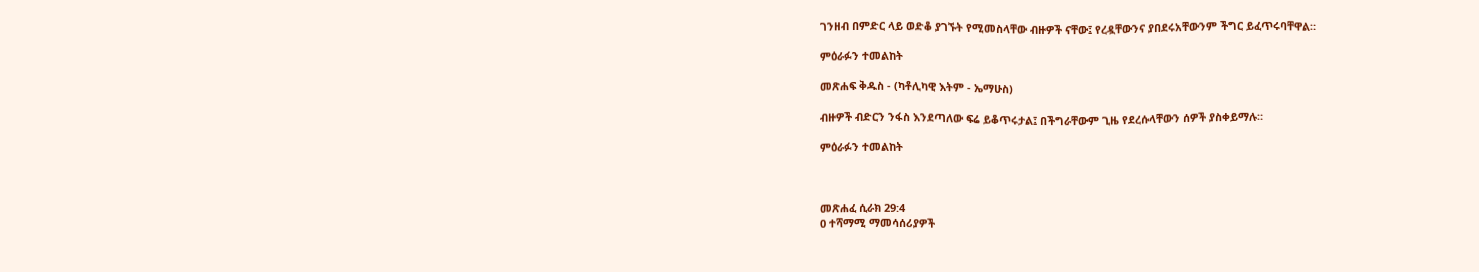ገንዘብ በምድር ላይ ወድቆ ያገኙት የሚመስላቸው ብዙዎች ናቸው፤ የረዷቸውንና ያበደሩአቸውንም ችግር ይፈጥሩባቸዋል።

ምዕራፉን ተመልከት

መጽሐፍ ቅዱስ - (ካቶሊካዊ እትም - ኤማሁስ)

ብዙዎች ብድርን ንፋስ እንደጣለው ፍሬ ይቆጥሩታል፤ በችግራቸውም ጊዜ የደረሱላቸውን ሰዎች ያስቀይማሉ።

ምዕራፉን ተመልከት



መጽሐፈ ሲራክ 29:4
0 ተሻማሚ ማመሳሰሪያዎች